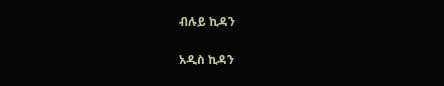ብሉይ ኪዳን

አዲስ ኪዳን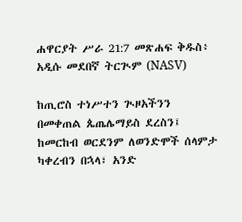ሐዋርያት ሥራ 21:7 መጽሐፍ ቅዱስ፥ አዲሱ መደበኛ ትርጒም (NASV)

ከጢሮስ ተነሥተን ጒዞአችንን በመቀጠል ጴጤሌማይስ ደረስን፤ ከመርከብ ወርደንም ለወንድሞች ሰላምታ ካቀረብን በኋላ፣ አንድ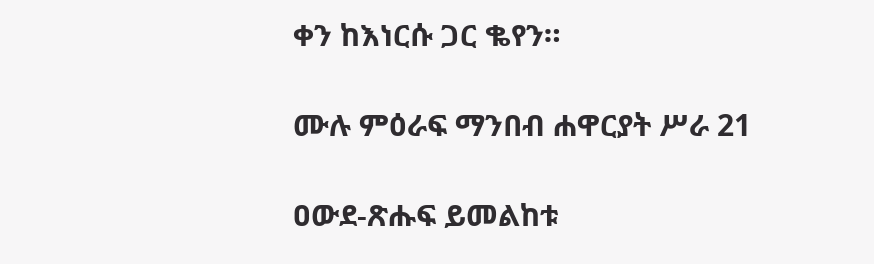ቀን ከእነርሱ ጋር ቈየን።

ሙሉ ምዕራፍ ማንበብ ሐዋርያት ሥራ 21

ዐውደ-ጽሑፍ ይመልከቱ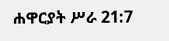ሐዋርያት ሥራ 21:7